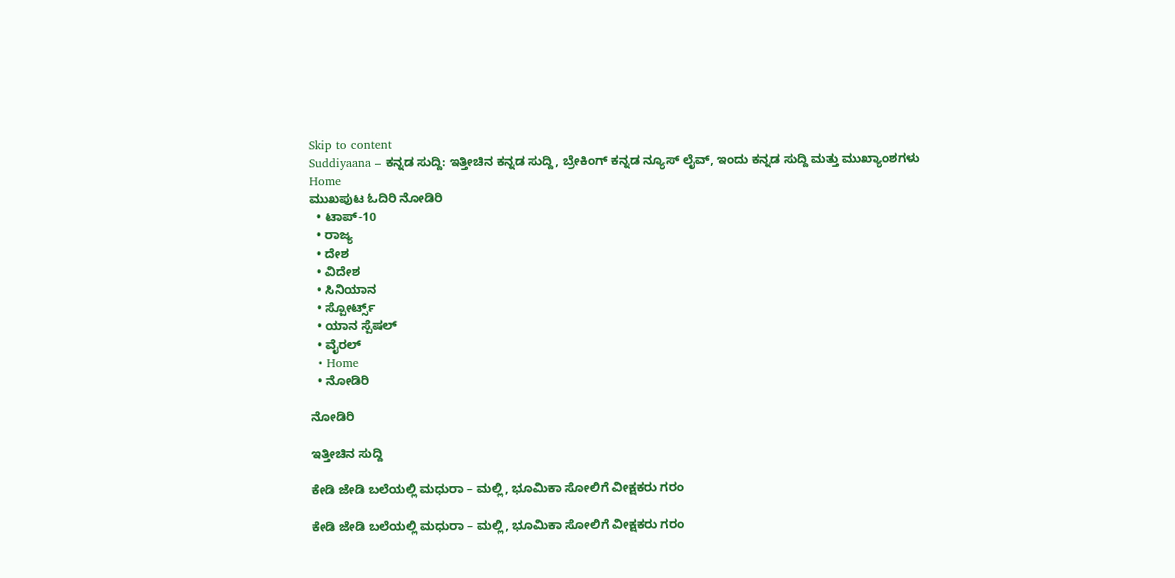Skip to content
Suddiyaana – ಕನ್ನಡ ಸುದ್ದಿ: ಇತ್ತೀಚಿನ ಕನ್ನಡ ಸುದ್ದಿ, ಬ್ರೇಕಿಂಗ್ ಕನ್ನಡ ನ್ಯೂಸ್ ಲೈವ್, ಇಂದು ಕನ್ನಡ ಸುದ್ದಿ ಮತ್ತು ಮುಖ್ಯಾಂಶಗಳು
Home
ಮುಖಪುಟ ಓದಿರಿ ನೋಡಿರಿ
  • ಟಾಪ್-10
  • ರಾಜ್ಯ
  • ದೇಶ
  • ವಿದೇಶ
  • ಸಿನಿಯಾನ
  • ಸ್ಪೋರ್ಟ್ಸ್
  • ಯಾನ ಸ್ಪೆಷಲ್
  • ವೈರಲ್
  • Home
  • ನೋಡಿರಿ

ನೋಡಿರಿ

ಇತ್ತೀಚಿನ ಸುದ್ದಿ

ಕೇಡಿ ಜೇಡಿ ಬಲೆಯಲ್ಲಿ ಮಧುರಾ – ಮಲ್ಲಿ, ಭೂಮಿಕಾ ಸೋಲಿಗೆ ವೀಕ್ಷಕರು ಗರಂ

ಕೇಡಿ ಜೇಡಿ ಬಲೆಯಲ್ಲಿ ಮಧುರಾ – ಮಲ್ಲಿ, ಭೂಮಿಕಾ ಸೋಲಿಗೆ ವೀಕ್ಷಕರು ಗರಂ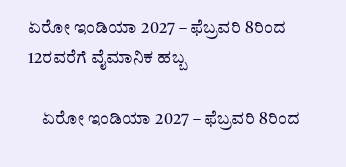ಏರೋ ಇಂಡಿಯಾ 2027 – ಫೆಬ್ರವರಿ 8ರಿಂದ 12ರವರೆಗೆ ವೈಮಾನಿಕ ಹಬ್ಬ

    ಏರೋ ಇಂಡಿಯಾ 2027 – ಫೆಬ್ರವರಿ 8ರಿಂದ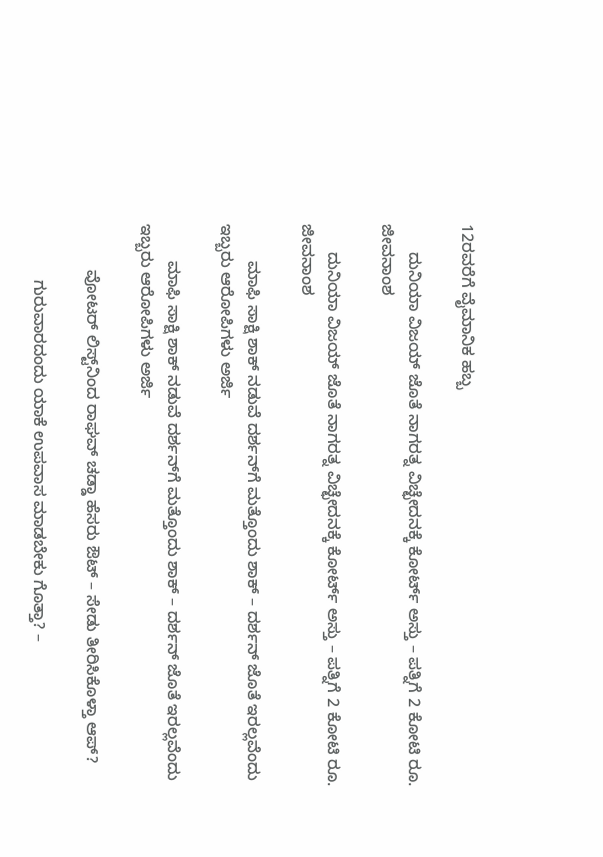12ರವರೆಗೆ ವೈಮಾನಿಕ ಹಬ್ಬ

      ದುನಿಯಾ ವಿಜಯ್ ಜೊತೆ ನಾಗರತ್ನ ವಿಚ್ಛೇದನಕ್ಕೆ ಕೋರ್ಟ್ ಅಸ್ತು – ಪತ್ನಿಗೆ 2 ಕೋಟಿ ರೂ. ಜೀವನಾಂಶ

      ದುನಿಯಾ ವಿಜಯ್ ಜೊತೆ ನಾಗರತ್ನ ವಿಚ್ಛೇದನಕ್ಕೆ ಕೋರ್ಟ್ ಅಸ್ತು – ಪತ್ನಿಗೆ 2 ಕೋಟಿ ರೂ. ಜೀವನಾಂಶ

        ಮಾಫಿ ಸಾಕ್ಷಿ ಶಾಕ್ ನಡುವೆ ದರ್ಶನ್‌ಗೆ ಮತ್ತೊಂದು ಶಾಕ್ – ದರ್ಶನ್‌ ಜೊತೆ ಇರಲ್ಲವೆಂದು ಇಬ್ಬರು ಆರೋಪಿಗಳು ಅರ್ಜಿ

        ಮಾಫಿ ಸಾಕ್ಷಿ ಶಾಕ್ ನಡುವೆ ದರ್ಶನ್‌ಗೆ ಮತ್ತೊಂದು ಶಾಕ್ – ದರ್ಶನ್‌ ಜೊತೆ ಇರಲ್ಲವೆಂದು ಇಬ್ಬರು ಆರೋಪಿಗಳು ಅರ್ಜಿ

          ವೋಟರ್ ಲಿಸ್ಟ್‌ನಿಂದ ರಾಘವ್ ಚಡ್ಡಾ ಹೆಸರು ಔಟ್ – ಸೇಡು ತೀರಿಸಿಕೊಳ್ತಾ ಆಪ್‌?

            ಗುರುವಾರದಂದು ಯಾಕೆ ಉಪವಾಸ ಮಾಡಬೇಕು ಗೊತ್ತಾ? –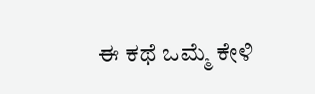ಈ ಕಥೆ ಒಮ್ಮೆ ಕೇಳಿ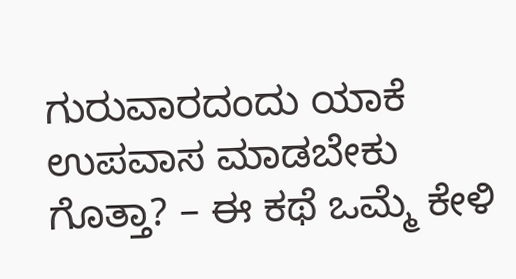ಗುರುವಾರದಂದು ಯಾಕೆ ಉಪವಾಸ ಮಾಡಬೇಕು ಗೊತ್ತಾ? – ಈ ಕಥೆ ಒಮ್ಮೆ ಕೇಳಿ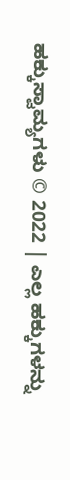ಹಕ್ಕುಸ್ವಾಮ್ಯಗಳು © 2022 | ಎಲ್ಲ ಹಕ್ಕುಗಳನ್ನು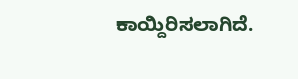ಕಾಯ್ದಿರಿಸಲಾಗಿದೆ.